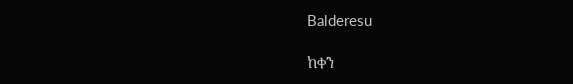Balderesu

ከቀን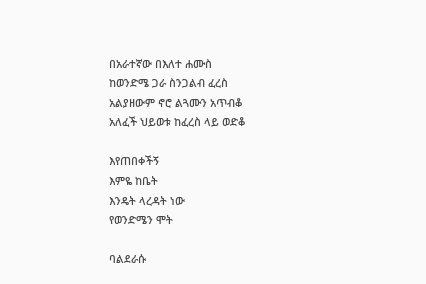በአራተኛው በእለተ ሐሙስ
ከወንድሜ ጋራ ስንጋልብ ፈረስ
አልያዘውም ኖሮ ልጓሙን አጥብቆ
አለፈች ህይወቱ ከፈረስ ላይ ወድቆ

እየጠበቀችኝ
እምዬ ከቤት
እንዴት ላረዳት ነው
የወንድሜን ሞት

ባልደራሱ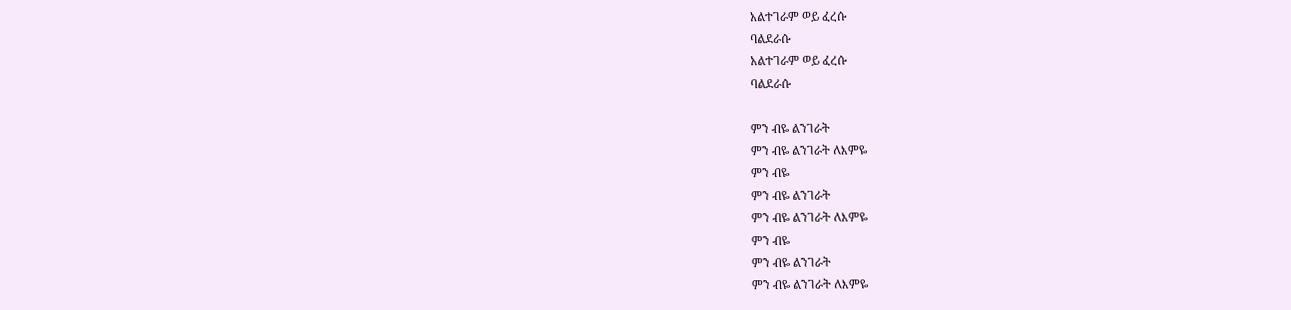አልተገራም ወይ ፈረሱ
ባልደራሱ
አልተገራም ወይ ፈረሱ
ባልደራሱ

ምን ብዬ ልንገራት
ምን ብዬ ልንገራት ለእምዬ
ምን ብዬ
ምን ብዬ ልንገራት
ምን ብዬ ልንገራት ለእምዬ
ምን ብዬ
ምን ብዬ ልንገራት
ምን ብዬ ልንገራት ለእምዬ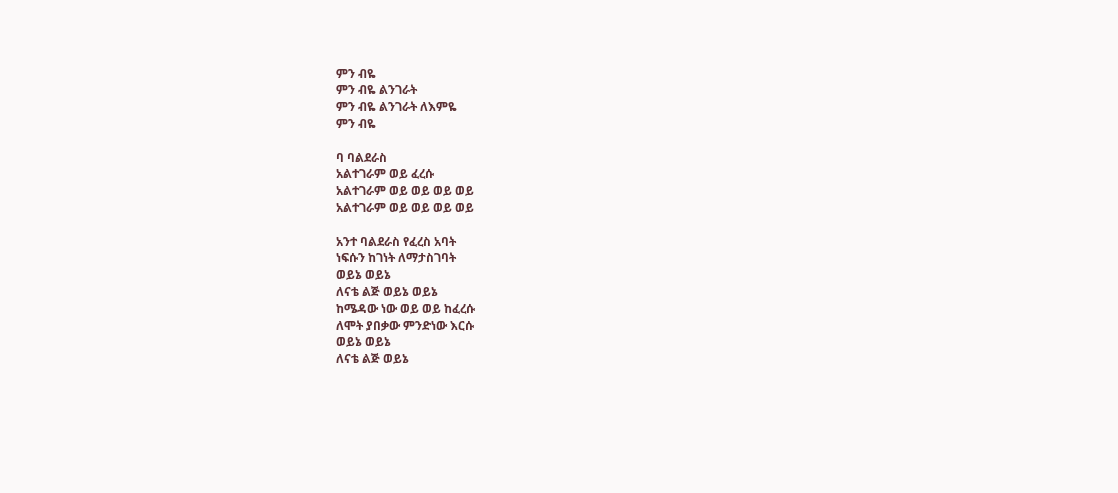ምን ብዬ
ምን ብዬ ልንገራት
ምን ብዬ ልንገራት ለእምዬ
ምን ብዬ

ባ ባልደራስ
አልተገራም ወይ ፈረሱ
አልተገራም ወይ ወይ ወይ ወይ
አልተገራም ወይ ወይ ወይ ወይ

አንተ ባልደራስ የፈረስ አባት
ነፍሱን ከገነት ለማታስገባት
ወይኔ ወይኔ
ለናቴ ልጅ ወይኔ ወይኔ
ከሜዳው ነው ወይ ወይ ከፈረሱ
ለሞት ያበቃው ምንድነው እርሱ
ወይኔ ወይኔ
ለናቴ ልጅ ወይኔ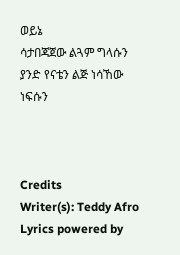ወይኔ
ሳታበጃጀው ልጓም ግላሱን
ያንድ የናቴን ልጅ ነሳኸው ነፍሱን



Credits
Writer(s): Teddy Afro
Lyrics powered by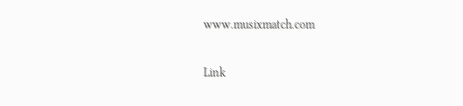www.musixmatch.com

Link